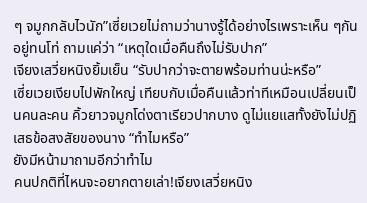ๆ จมูกกลับไวนัก”เซี่ยเวยไม่ถามว่านางรู้ได้อย่างไรเพราะเห็น ๆกันอยู่ทนโท่ ถามแค่ว่า “เหตุใดเมื่อคืนถึงไม่รับปาก”
เจียงเสวี่ยหนิงยิ้มเย็น “รับปากว่าจะตายพร้อมท่านน่ะหรือ”
เซี่ยเวยเงียบไปพักใหญ่ เทียบกับเมื่อคืนแล้วท่าทีเหมือนเปลี่ยนเป็นคนละคน คิ้วยาวจมูกโด่งตาเรียวปากบาง ดูไม่แยแสทั้งยังไม่ปฏิเสธข้อสงสัยของนาง “ทำไมหรือ”
ยังมีหน้ามาถามอีกว่าทำไม
คนปกติที่ไหนจะอยากตายเล่า!เจียงเสวี่ยหนิง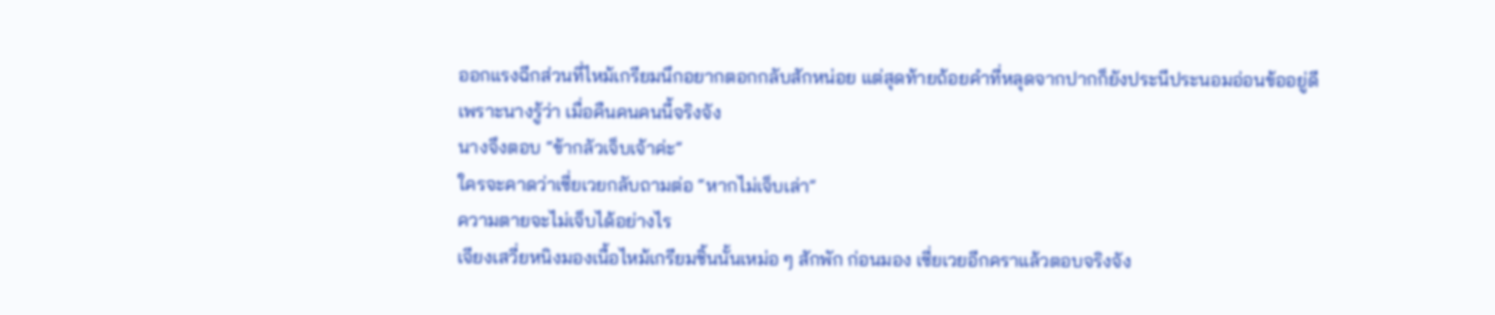ออกแรงฉีกส่วนที่ไหม้เกรียมนึกอยากตอกกลับสักหน่อย แต่สุดท้ายถ้อยคำที่หลุดจากปากก็ยังประนีประนอมอ่อนข้ออยู่ดี
เพราะนางรู้ว่า เมื่อคืนคนคนนี้จริงจัง
นางจึงตอบ “ข้ากลัวเจ็บเจ้าค่ะ”
ใครจะคาดว่าเซี่ยเวยกลับถามต่อ “หากไม่เจ็บเล่า”
ความตายจะไม่เจ็บได้อย่างไร
เจียงเสวี่ยหนิงมองเนื้อไหม้เกรียมชิ้นนั้นเหม่อ ๆ สักพัก ก่อนมอง เซี่ยเวยอีกคราแล้วตอบจริงจัง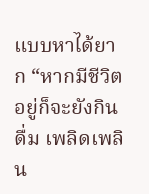แบบหาได้ยาก “หากมีชีวิตอยู่ก็จะยังกินดื่ม เพลิดเพลิน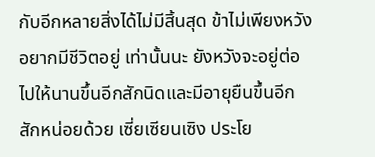กับอีกหลายสิ่งได้ไม่มีสิ้นสุด ข้าไม่เพียงหวังอยากมีชีวิตอยู่ เท่านั้นนะ ยังหวังจะอยู่ต่อไปให้นานขึ้นอีกสักนิดและมีอายุยืนขึ้นอีก สักหน่อยด้วย เซี่ยเซียนเซิง ประโย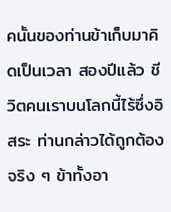คนั้นของท่านข้าเก็บมาคิดเป็นเวลา สองปีแล้ว ชีวิตคนเราบนโลกนี้ไร้ซึ่งอิสระ ท่านกล่าวได้ถูกต้องจริง ๆ ข้าทั้งอา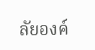ลัยองค์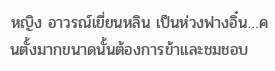หญิง อาวรณ์เยี่ยนหลิน เป็นห่วงฟางอิ๋น…คนตั้งมากขนาดนั้นต้องการข้าและชมชอบ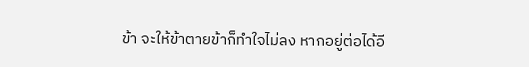ข้า จะให้ข้าตายข้าก็ทำใจไม่ลง หากอยู่ต่อได้อี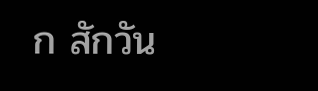ก สักวัน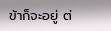ข้าก็จะอยู่ ต่